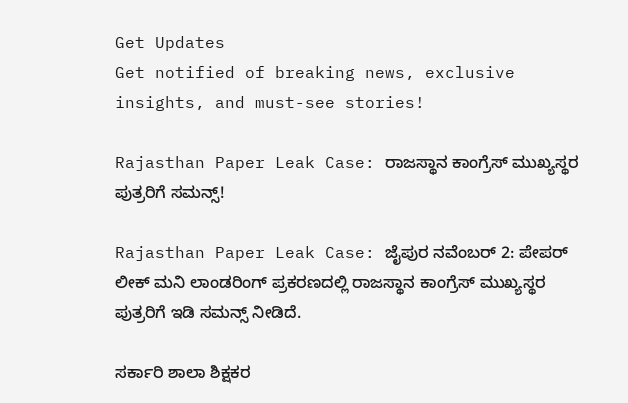Get Updates
Get notified of breaking news, exclusive insights, and must-see stories!

Rajasthan Paper Leak Case: ರಾಜಸ್ಥಾನ ಕಾಂಗ್ರೆಸ್ ಮುಖ್ಯಸ್ಥರ ಪುತ್ರರಿಗೆ ಸಮನ್ಸ್!

Rajasthan Paper Leak Case: ಜೈಪುರ ನವೆಂಬರ್ 2: ಪೇಪರ್ ಲೀಕ್ ಮನಿ ಲಾಂಡರಿಂಗ್ ಪ್ರಕರಣದಲ್ಲಿ ರಾಜಸ್ಥಾನ ಕಾಂಗ್ರೆಸ್ ಮುಖ್ಯಸ್ಥರ ಪುತ್ರರಿಗೆ ಇಡಿ ಸಮನ್ಸ್ ನೀಡಿದೆ.

ಸರ್ಕಾರಿ ಶಾಲಾ ಶಿಕ್ಷಕರ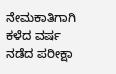ನೇಮಕಾತಿಗಾಗಿ ಕಳೆದ ವರ್ಷ ನಡೆದ ಪರೀಕ್ಷಾ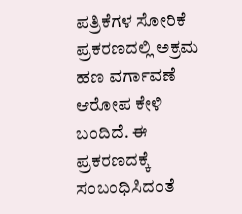ಪತ್ರಿಕೆಗಳ ಸೋರಿಕೆ ಪ್ರಕರಣದಲ್ಲಿ ಅಕ್ರಮ ಹಣ ವರ್ಗಾವಣೆ ಆರೋಪ ಕೇಳಿ ಬಂದಿದೆ. ಈ ಪ್ರಕರಣದಕ್ಕೆ ಸಂಬಂಧಿಸಿದಂತೆ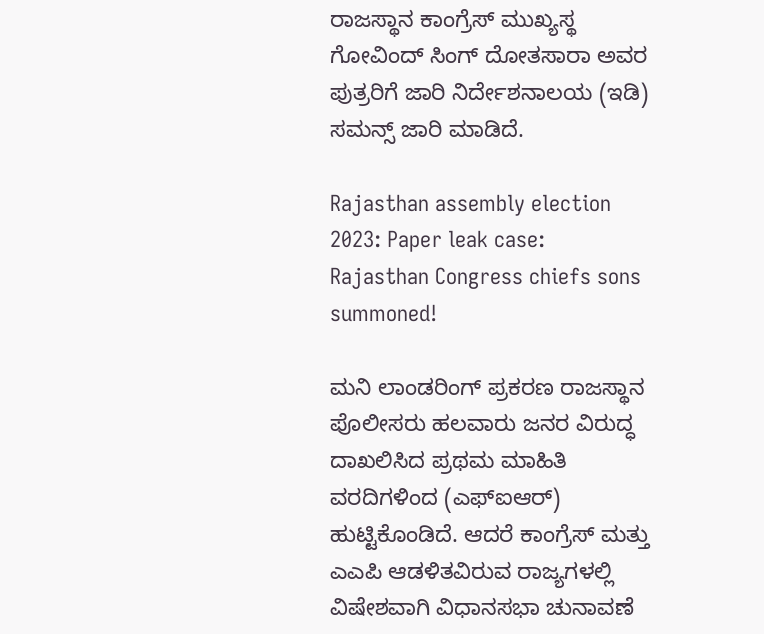ರಾಜಸ್ಥಾನ ಕಾಂಗ್ರೆಸ್ ಮುಖ್ಯಸ್ಥ ಗೋವಿಂದ್ ಸಿಂಗ್ ದೋತಸಾರಾ ಅವರ ಪುತ್ರರಿಗೆ ಜಾರಿ ನಿರ್ದೇಶನಾಲಯ (ಇಡಿ) ಸಮನ್ಸ್ ಜಾರಿ ಮಾಡಿದೆ.

Rajasthan assembly election 2023: Paper leak case: Rajasthan Congress chiefs sons summoned!

ಮನಿ ಲಾಂಡರಿಂಗ್ ಪ್ರಕರಣ ರಾಜಸ್ಥಾನ ಪೊಲೀಸರು ಹಲವಾರು ಜನರ ವಿರುದ್ಧ ದಾಖಲಿಸಿದ ಪ್ರಥಮ ಮಾಹಿತಿ ವರದಿಗಳಿಂದ (ಎಫ್‌ಐಆರ್) ಹುಟ್ಟಿಕೊಂಡಿದೆ. ಆದರೆ ಕಾಂಗ್ರೆಸ್ ಮತ್ತು ಎಎಪಿ ಆಡಳಿತವಿರುವ ರಾಜ್ಯಗಳಲ್ಲಿ ವಿಷೇಶವಾಗಿ ವಿಧಾನಸಭಾ ಚುನಾವಣೆ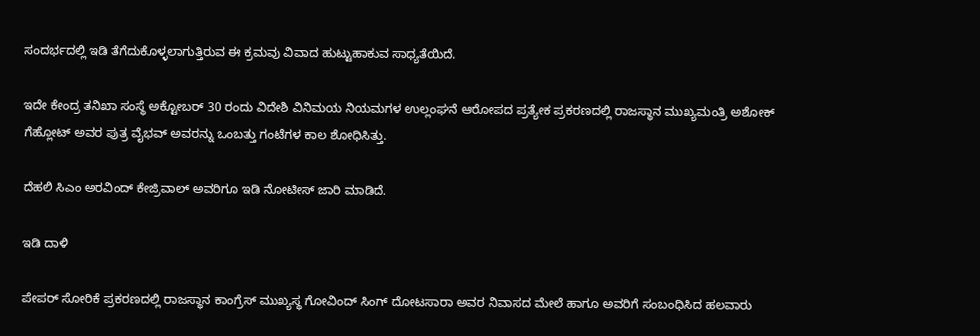ಸಂದರ್ಭದಲ್ಲಿ ಇಡಿ ತೆಗೆದುಕೊಳ್ಳಲಾಗುತ್ತಿರುವ ಈ ಕ್ರಮವು ವಿವಾದ ಹುಟ್ಟುಹಾಕುವ ಸಾಧ್ಯತೆಯಿದೆ.

ಇದೇ ಕೇಂದ್ರ ತನಿಖಾ ಸಂಸ್ಥೆ ಅಕ್ಟೋಬರ್ 30 ರಂದು ವಿದೇಶಿ ವಿನಿಮಯ ನಿಯಮಗಳ ಉಲ್ಲಂಘನೆ ಆರೋಪದ ಪ್ರತ್ಯೇಕ ಪ್ರಕರಣದಲ್ಲಿ ರಾಜಸ್ಥಾನ ಮುಖ್ಯಮಂತ್ರಿ ಅಶೋಕ್ ಗೆಹ್ಲೋಟ್ ಅವರ ಪುತ್ರ ವೈಭವ್ ಅವರನ್ನು ಒಂಬತ್ತು ಗಂಟೆಗಳ ಕಾಲ ಶೋಧಿಸಿತ್ತು.

ದೆಹಲಿ ಸಿಎಂ ಅರವಿಂದ್ ಕೇಜ್ರಿವಾಲ್ ಅವರಿಗೂ ಇಡಿ ನೋಟೀಸ್ ಜಾರಿ ಮಾಡಿದೆ.

ಇಡಿ ದಾಳಿ

ಪೇಪರ್ ಸೋರಿಕೆ ಪ್ರಕರಣದಲ್ಲಿ ರಾಜಸ್ಥಾನ ಕಾಂಗ್ರೆಸ್ ಮುಖ್ಯಸ್ಥ ಗೋವಿಂದ್ ಸಿಂಗ್ ದೋಟಸಾರಾ ಅವರ ನಿವಾಸದ ಮೇಲೆ ಹಾಗೂ ಅವರಿಗೆ ಸಂಬಂಧಿಸಿದ ಹಲವಾರು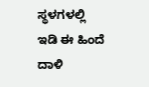ಸ್ಥಳಗಳಲ್ಲಿ ಇಡಿ ಈ ಹಿಂದೆ ದಾಳಿ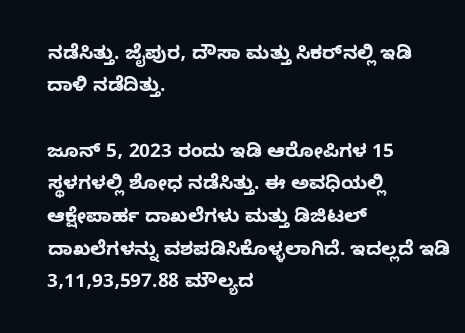ನಡೆಸಿತ್ತು. ಜೈಪುರ, ದೌಸಾ ಮತ್ತು ಸಿಕರ್‌ನಲ್ಲಿ ಇಡಿ ದಾಳಿ ನಡೆದಿತ್ತು.

ಜೂನ್ 5, 2023 ರಂದು ಇಡಿ ಆರೋಪಿಗಳ 15 ಸ್ಥಳಗಳಲ್ಲಿ ಶೋಧ ನಡೆಸಿತ್ತು. ಈ ಅವಧಿಯಲ್ಲಿ ಆಕ್ಷೇಪಾರ್ಹ ದಾಖಲೆಗಳು ಮತ್ತು ಡಿಜಿಟಲ್ ದಾಖಲೆಗಳನ್ನು ವಶಪಡಿಸಿಕೊಳ್ಳಲಾಗಿದೆ. ಇದಲ್ಲದೆ ಇಡಿ 3,11,93,597.88 ಮೌಲ್ಯದ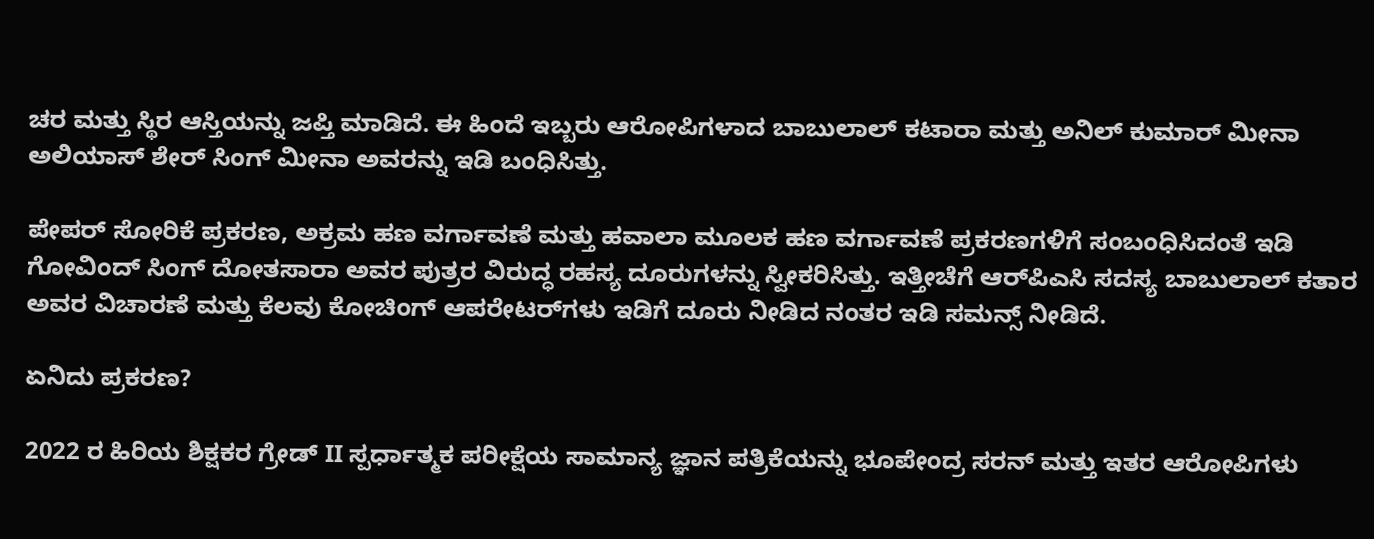ಚರ ಮತ್ತು ಸ್ಥಿರ ಆಸ್ತಿಯನ್ನು ಜಪ್ತಿ ಮಾಡಿದೆ. ಈ ಹಿಂದೆ ಇಬ್ಬರು ಆರೋಪಿಗಳಾದ ಬಾಬುಲಾಲ್ ಕಟಾರಾ ಮತ್ತು ಅನಿಲ್ ಕುಮಾರ್ ಮೀನಾ ಅಲಿಯಾಸ್ ಶೇರ್ ಸಿಂಗ್ ಮೀನಾ ಅವರನ್ನು ಇಡಿ ಬಂಧಿಸಿತ್ತು.

ಪೇಪರ್ ಸೋರಿಕೆ ಪ್ರಕರಣ, ಅಕ್ರಮ ಹಣ ವರ್ಗಾವಣೆ ಮತ್ತು ಹವಾಲಾ ಮೂಲಕ ಹಣ ವರ್ಗಾವಣೆ ಪ್ರಕರಣಗಳಿಗೆ ಸಂಬಂಧಿಸಿದಂತೆ ಇಡಿ ಗೋವಿಂದ್ ಸಿಂಗ್ ದೋತಸಾರಾ ಅವರ ಪುತ್ರರ ವಿರುದ್ಧ ರಹಸ್ಯ ದೂರುಗಳನ್ನು ಸ್ವೀಕರಿಸಿತ್ತು. ಇತ್ತೀಚೆಗೆ ಆರ್‌ಪಿಎಸಿ ಸದಸ್ಯ ಬಾಬುಲಾಲ್ ಕತಾರ ಅವರ ವಿಚಾರಣೆ ಮತ್ತು ಕೆಲವು ಕೋಚಿಂಗ್ ಆಪರೇಟರ್‌ಗಳು ಇಡಿಗೆ ದೂರು ನೀಡಿದ ನಂತರ ಇಡಿ ಸಮನ್ಸ್ ನೀಡಿದೆ.

ಏನಿದು ಪ್ರಕರಣ?

2022 ರ ಹಿರಿಯ ಶಿಕ್ಷಕರ ಗ್ರೇಡ್ II ಸ್ಪರ್ಧಾತ್ಮಕ ಪರೀಕ್ಷೆಯ ಸಾಮಾನ್ಯ ಜ್ಞಾನ ಪತ್ರಿಕೆಯನ್ನು ಭೂಪೇಂದ್ರ ಸರನ್ ಮತ್ತು ಇತರ ಆರೋಪಿಗಳು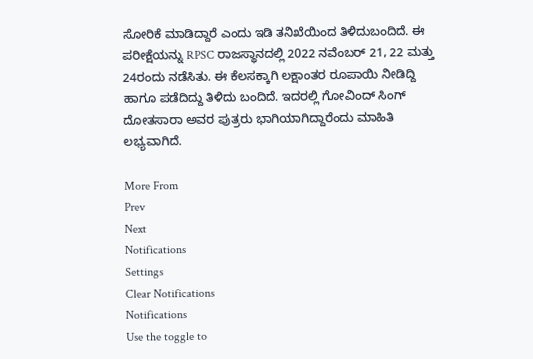ಸೋರಿಕೆ ಮಾಡಿದ್ದಾರೆ ಎಂದು ಇಡಿ ತನಿಖೆಯಿಂದ ತಿಳಿದುಬಂದಿದೆ. ಈ ಪರೀಕ್ಷೆಯನ್ನು RPSC ರಾಜಸ್ಥಾನದಲ್ಲಿ 2022 ನವೆಂಬರ್ 21, 22 ಮತ್ತು 24ರಂದು ನಡೆಸಿತು. ಈ ಕೆಲಸಕ್ಕಾಗಿ ಲಕ್ಷಾಂತರ ರೂಪಾಯಿ ನೀಡಿದ್ದಿ ಹಾಗೂ ಪಡೆದಿದ್ದು ತಿಳಿದು ಬಂದಿದೆ. ಇದರಲ್ಲಿ ಗೋವಿಂದ್ ಸಿಂಗ್ ದೋತಸಾರಾ ಅವರ ಪುತ್ರರು ಭಾಗಿಯಾಗಿದ್ದಾರೆಂದು ಮಾಹಿತಿ ಲಭ್ಯವಾಗಿದೆ.

More From
Prev
Next
Notifications
Settings
Clear Notifications
Notifications
Use the toggle to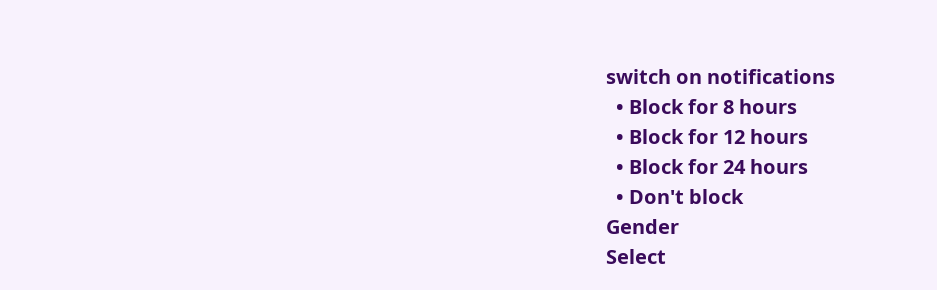switch on notifications
  • Block for 8 hours
  • Block for 12 hours
  • Block for 24 hours
  • Don't block
Gender
Select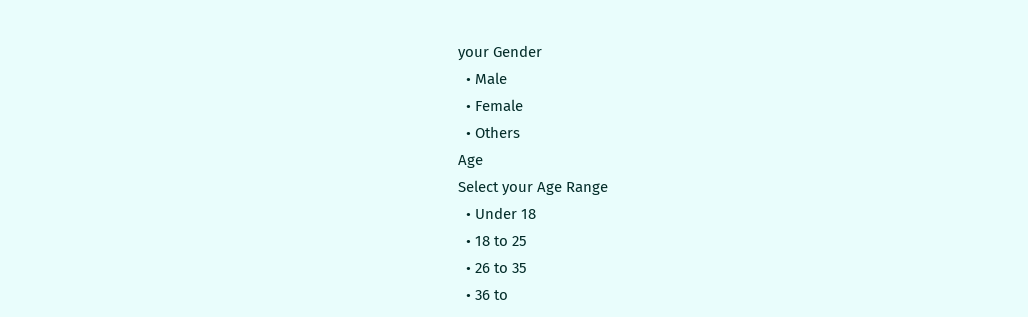your Gender
  • Male
  • Female
  • Others
Age
Select your Age Range
  • Under 18
  • 18 to 25
  • 26 to 35
  • 36 to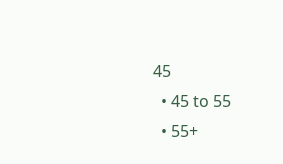45
  • 45 to 55
  • 55+